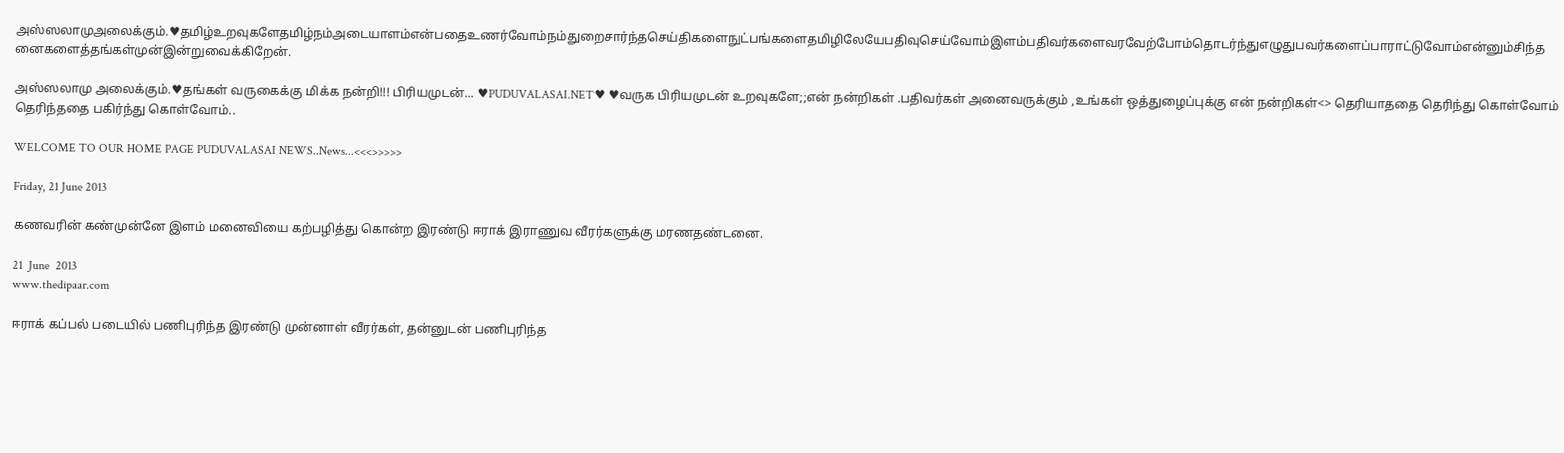அஸ்ஸலாமுஅலைக்கும்.♥தமிழ்உறவுகளேதமிழ்நம்அடையாளம்என்பதைஉணர்வோம்நம்துறைசார்ந்தசெய்திகளைநுட்பங்களைதமிழிலேயேபதிவுசெய்வோம்இளம்பதிவர்களைவரவேற்போம்தொடர்ந்துஎழுதுபவர்களைப்பாராட்டுவோம்என்னும்சிந்தனைகளைத்தங்கள்முன்இன்றுவைக்கிறேன்.

அஸ்ஸலாமு அலைக்கும்.♥தங்கள் வருகைக்கு மிக்க நன்றி!!! பிரியமுடன்... ♥PUDUVALASAI.NET˙♥ ♥வருக பிரியமுடன் உறவுகளே;;என் நன்றிகள் .பதிவர்கள் அனைவருக்கும் ,உங்கள் ஒத்துழைப்புக்கு என் நன்றிகள்<> தெரியாததை தெரிந்து கொள்வோம் தெரிந்ததை பகிர்ந்து கொள்வோம்..

WELCOME TO OUR HOME PAGE PUDUVALASAI NEWS..News...<<<>>>>>

Friday, 21 June 2013

கணவரின் கண்முன்னே இளம் மனைவியை கற்பழித்து கொன்ற இரண்டு ஈராக் இராணுவ வீரர்களுக்கு மரணதண்டனை.

21  June  2013
www.thedipaar.com

ஈராக் கப்பல் படையில் பணிபுரிந்த இரண்டு முன்னாள் வீரர்கள், தன்னுடன் பணிபுரிந்த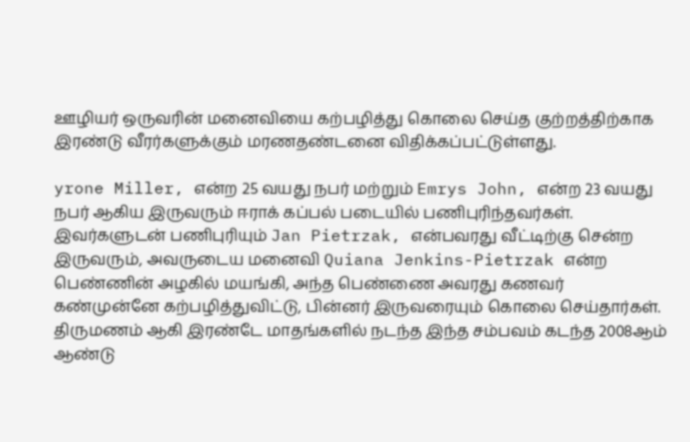ஊழியர் ஒருவரின் மனைவியை கற்பழித்து கொலை செய்த குற்றத்திற்காக இரண்டு வீரர்களுக்கும் மரணதண்டனை விதிக்கப்பட்டுள்ளது.

yrone Miller, என்ற 25 வயது நபர் மற்றும் Emrys John, என்ற 23 வயது நபர் ஆகிய இருவரும் ஈராக் கப்பல் படையில் பணிபுரிந்தவர்கள். இவர்களுடன் பணிபுரியும் Jan Pietrzak, என்பவரது வீட்டிற்கு சென்ற இருவரும், அவருடைய மனைவி Quiana Jenkins-Pietrzak என்ற பெண்ணின் அழகில் மயங்கி, அந்த பெண்ணை அவரது கணவர் கண்முன்னே கற்பழித்துவிட்டு, பின்னர் இருவரையும் கொலை செய்தார்கள்.
திருமணம் ஆகி இரண்டே மாதங்களில் நடந்த இந்த சம்பவம் கடந்த 2008ஆம் ஆண்டு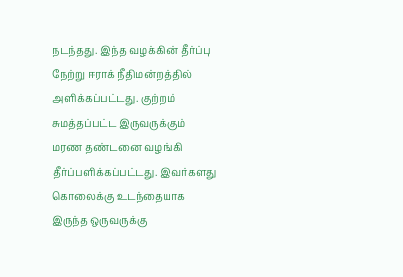நடந்தது. இந்த வழக்கின் தீர்ப்பு நேற்று ஈராக் நீதிமன்றத்தில் அளிக்கப்பட்டது. குற்றம் சுமத்தப்பட்ட இருவருக்கும் மரண தண்டனை வழங்கி தீர்ப்பளிக்கப்பட்டது. இவர்களது கொலைக்கு உடந்தையாக இருந்த ஒருவருக்கு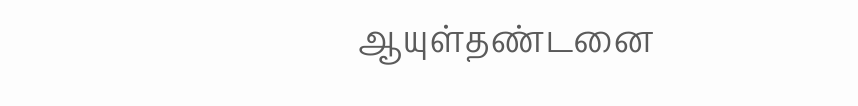ஆயுள்தண்டனை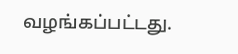வழங்கப்பட்டது.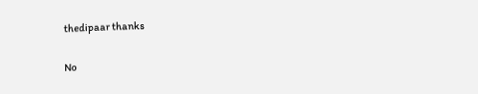thedipaar thanks

No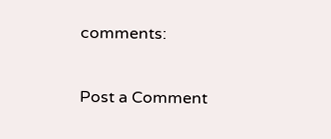comments:

Post a Comment